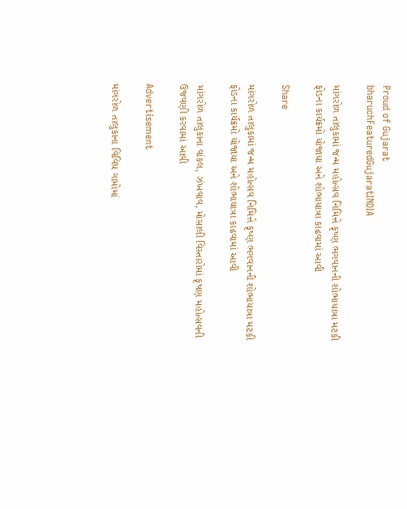Proud of Gujarat
bharuchFeaturedGujaratINDIA

માંગરોળ તાલુકામાં જન્મ મહોત્સવ નિમિત્તે કૃષ્ણ ભગવાનની શોભાયાત્રા મટકી ફોડના કાર્યક્રમો યોજાયા અને શોભાયાત્રા કાઢવામાં આવી

Share

માંગરોળ તાલુકામાં જન્મ મહોત્સવ નિમિત્તે કૃષ્ણ ભગવાનની શોભાયાત્રા મટકી ફોડના કાર્યક્રમો યોજાયા અને શોભાયાત્રા કાઢવામાં આવી

માંગરોળ તાલુકાના વાંકલ, ઝંખવાવ, મોસાલી વિસ્તારોમાં કૃષણ મહોત્સવની ઉજવણી કરવામાં આવી

Advertisement

માંગરોળ તાલુકાના વિવિધ ગામોમાં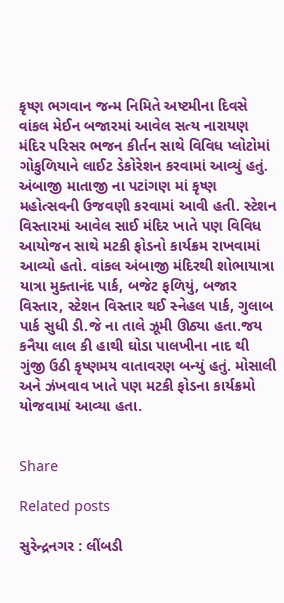કૃષ્ણ ભગવાન જન્મ નિમિતે અષ્ટમીના દિવસે વાંકલ મેઈન બજારમાં આવેલ સત્ય નારાયણ મંદિર પરિસર ભજન કીર્તન સાથે વિવિધ પ્લોટોમાં ગોકુળિયાને લાઈટ ડેકોરેશન કરવામાં આવ્યું હતું. અંબાજી માતાજી ના પટાંગણ માં કૃષ્ણ મહોત્સવની ઉજવણી કરવામાં આવી હતી. સ્ટેશન વિસ્તારમાં આવેલ સાઈ મંદિર ખાતે પણ વિવિધ આયોજન સાથે મટકી ફોડનો કાર્યક્રમ રાખવામાં આવ્યો હતો. વાંકલ અંબાજી મંદિરથી શોભાયાત્રા યાત્રા મુક્તાનંદ પાર્ક, બજેટ ફળિયું, બજાર વિસ્તાર, સ્ટેશન વિસ્તાર થઈ સ્નેહલ પાર્ક, ગુલાબ પાર્ક સુધી ડી.જે ના તાલે ઝૂમી ઊઠ્યા હતા.જય કનૈયા લાલ કી હાથી ઘોડા પાલખીના નાદ થી ગુંજી ઉઠી કૃષ્ણમય વાતાવરણ બન્યું હતું. મોસાલી અને ઝંખવાવ ખાતે પણ મટકી ફોડના કાર્યક્રમો યોજવામાં આવ્યા હતા.


Share

Related posts

સુરેન્દ્રનગર : લીંબડી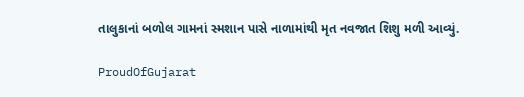તાલુકાનાં બળોલ ગામનાં સ્મશાન પાસે નાળામાંથી મૃત નવજાત શિશુ મળી આવ્યું.

ProudOfGujarat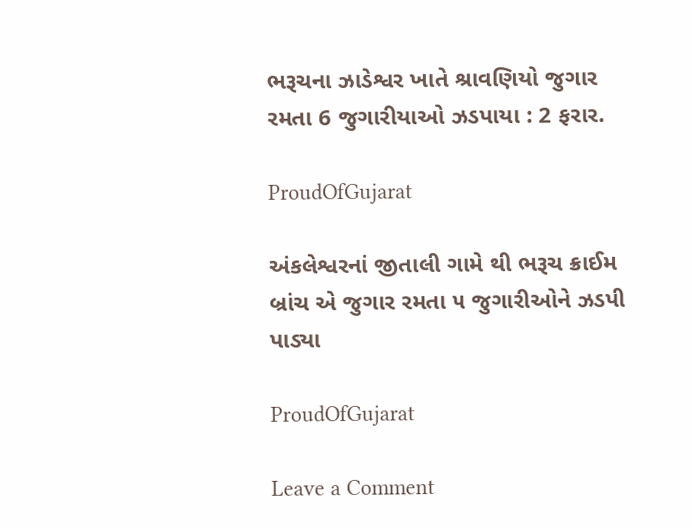ભરૂચના ઝાડેશ્વર ખાતે શ્રાવણિયો જુગાર રમતા 6 જુગારીયાઓ ઝડપાયા : 2 ફરાર.

ProudOfGujarat

અંકલેશ્વરનાં જીતાલી ગામે થી ભરૂચ ક્રાઈમ બ્રાંચ એ જુગાર રમતા ૫ જુગારીઓને ઝડપી પાડ્યા

ProudOfGujarat

Leave a Comment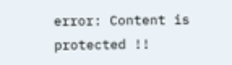error: Content is protected !!